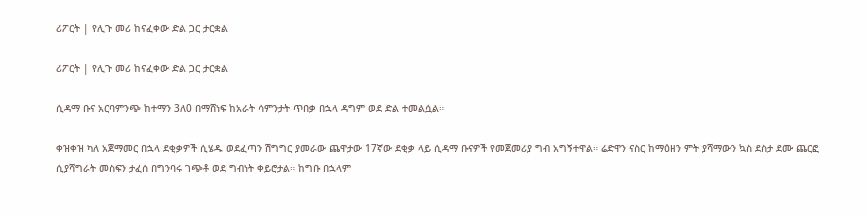ሪፖርት | የሊጉ መሪ ከናፈቀው ድል ጋር ታርቋል

ሪፖርት | የሊጉ መሪ ከናፈቀው ድል ጋር ታርቋል

ሲዳማ ቡና አርባምንጭ ከተማን 3ለ0 በማሸነፍ ከአራት ሳምንታት ጥበቃ በኋላ ዳግም ወደ ድል ተመልሷል።

ቀዝቀዝ ካለ አጀማመር በኋላ ደቂቃዎች ሲሄዱ ወደፈጣን ሽግግር ያመራው ጨዋታው 17ኛው ደቂቃ ላይ ሲዳማ ቡናዎች የመጀመሪያ ግብ አግኝተዋል። ሬድዋን ናስር ከማዕዘን ምት ያሻማውን ኳስ ደስታ ደሙ ጨርፎ ሲያሻግራት መስፍን ታፈሰ በግንባሩ ገጭቶ ወደ ግብነት ቀይሮታል። ከግቡ በኋላም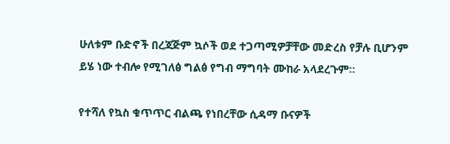ሁለቱም ቡድኖች በረጃጅም ኳሶች ወደ ተጋጣሚዎቻቸው መድረስ የቻሉ ቢሆንም ይሄ ነው ተብሎ የሚገለፅ ግልፅ የግብ ማግባት ሙከራ አላደረጉም።

የተሻለ የኳስ ቁጥጥር ብልጫ የነበረቸው ሲዳማ ቡናዎች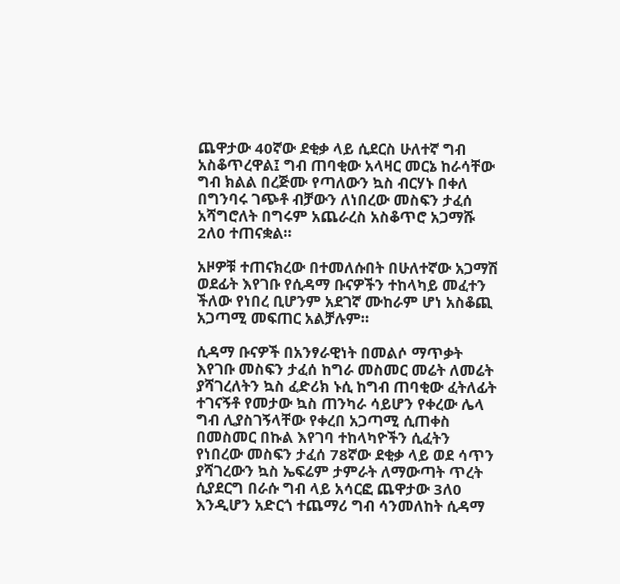ጨዋታው 40ኛው ደቂቃ ላይ ሲደርስ ሁለተኛ ግብ አስቆጥረዋል፤ ግብ ጠባቂው አላዛር መርኔ ከራሳቸው ግብ ክልል በረጅሙ የጣለውን ኳስ ብርሃኑ በቀለ በግንባሩ ገጭቶ ብቻውን ለነበረው መስፍን ታፈሰ አሻግሮለት በግሩም አጨራረስ አስቆጥሮ አጋማሹ 2ለ0 ተጠናቋል።

አዞዎቹ ተጠናክረው በተመለሱበት በሁለተኛው አጋማሽ ወደፊት እየገቡ የሲዳማ ቡናዎችን ተከላካይ መፈተን ችለው የነበረ ቢሆንም አደገኛ ሙከራም ሆነ አስቆጪ አጋጣሚ መፍጠር አልቻሉም።

ሲዳማ ቡናዎች በአንፃራዊነት በመልሶ ማጥቃት እየገቡ መስፍን ታፈሰ ከግራ መስመር መሬት ለመሬት ያሻገረለትን ኳስ ፈድሪክ ኑሲ ከግብ ጠባቂው ፈትለፊት ተገናኝቶ የመታው ኳስ ጠንካራ ሳይሆን የቀረው ሌላ ግብ ሊያስገኝላቸው የቀረበ አጋጣሚ ሲጠቀስ በመስመር በኩል እየገባ ተከላካዮችን ሲፈትን የነበረው መስፍን ታፈሰ 78ኛው ደቂቃ ላይ ወደ ሳጥን ያሻገረውን ኳስ ኤፍሬም ታምራት ለማውጣት ጥረት ሲያደርግ በራሱ ግብ ላይ አሳርፎ ጨዋታው 3ለ0 እንዲሆን አድርጎ ተጨማሪ ግብ ሳንመለከት ሲዳማ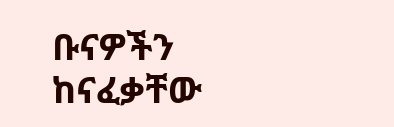ቡናዎችን ከናፈቃቸው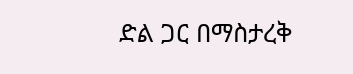ድል ጋር በማስታረቅ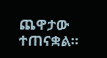ጨዋታው ተጠናቋል።